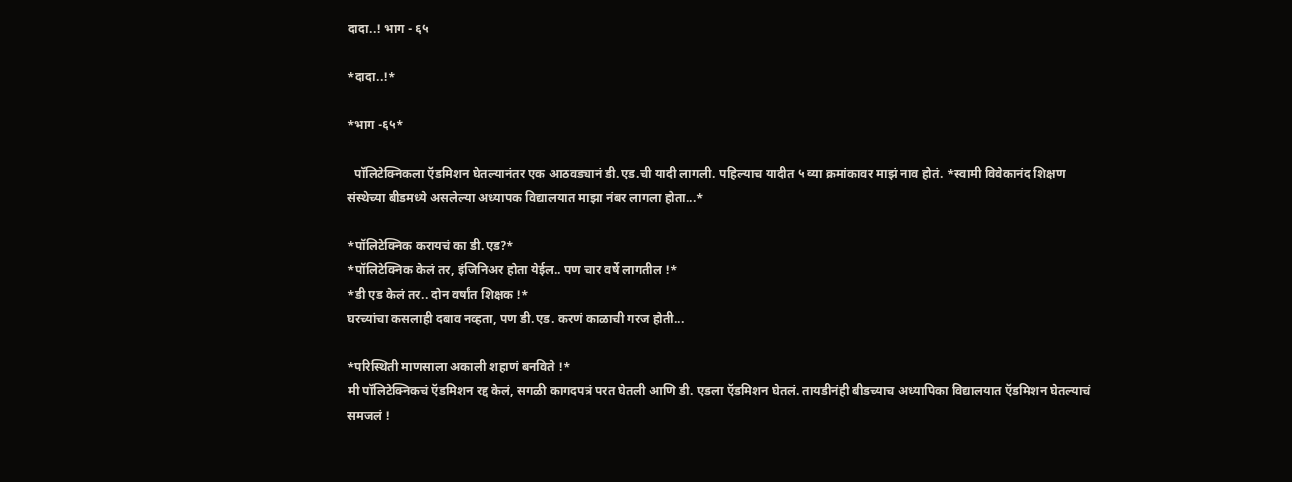दादा..! भाग - ६५

*दादा..!*

*भाग -६५*

  पॉलिटेक्निकला ऍडमिशन घेतल्यानंतर एक आठवड्यानं डी.एड.ची यादी लागली. पहिल्याच यादीत ५ व्या क्रमांकावर माझं नाव होतं. *स्वामी विवेकानंद शिक्षण संस्थेच्या बीडमध्ये असलेल्या अध्यापक विद्यालयात माझा नंबर लागला होता...*

*पॉलिटेक्निक करायचं का डी.एड?*
*पॉलिटेक्निक केलं तर, इंजिनिअर होता येईल.. पण चार वर्षे लागतील !*
*डी एड केलं तर.. दोन वर्षांत शिक्षक !*
घरच्यांचा कसलाही दबाव नव्हता, पण डी.एड. करणं काळाची गरज होती...

*परिस्थिती माणसाला अकाली शहाणं बनविते !*
मी पॉलिटेक्निकचं ऍडमिशन रद्द केलं, सगळी कागदपत्रं परत घेतली आणि डी. एडला ऍडमिशन घेतलं. तायडीनंही बीडच्याच अध्यापिका विद्यालयात ऍडमिशन घेतल्याचं समजलं !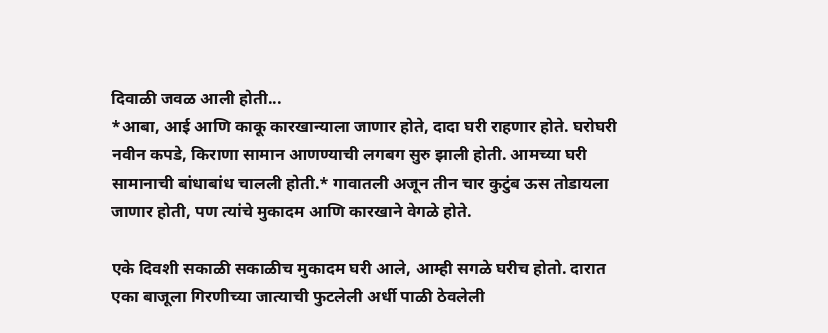दिवाळी जवळ आली होती...
*आबा, आई आणि काकू कारखान्याला जाणार होते, दादा घरी राहणार होते. घरोघरी नवीन कपडे, किराणा सामान आणण्याची लगबग सुरु झाली होती. आमच्या घरी सामानाची बांधाबांध चालली होती.* गावातली अजून तीन चार कुटुंब ऊस तोडायला जाणार होती, पण त्यांचे मुकादम आणि कारखाने वेगळे होते.

एके दिवशी सकाळी सकाळीच मुकादम घरी आले, आम्ही सगळे घरीच होतो. दारात एका बाजूला गिरणीच्या जात्याची फुटलेली अर्धी पाळी ठेवलेली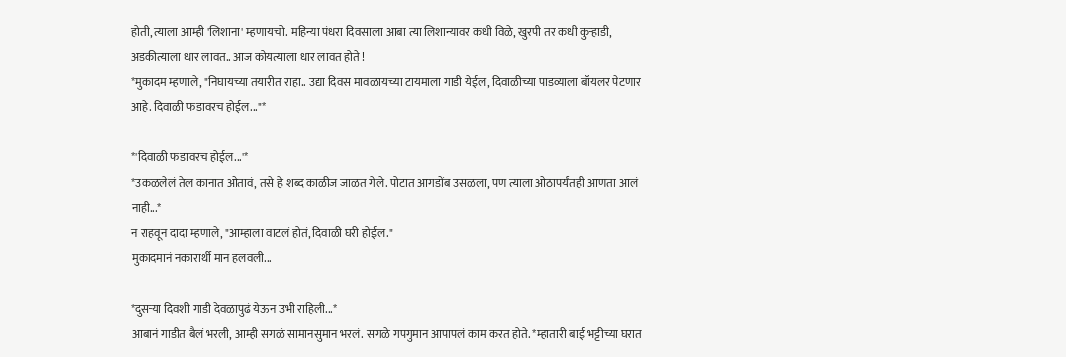होती, त्याला आम्ही 'लिशाना' म्हणायचो. महिन्या पंधरा दिवसाला आबा त्या लिशान्यावर कधी विळे, खुरपी तर कधी कुऱ्हाडी, अडकीत्याला धार लावत.. आज कोयत्याला धार लावत होते !
*मुकादम म्हणाले, "निघायच्या तयारीत राहा.. उद्या दिवस मावळायच्या टायमाला गाडी येईल, दिवाळीच्या पाडव्याला बॉयलर पेटणार आहे. दिवाळी फडावरच होईल..."*

*'दिवाळी फडावरच होईल...'*
*उकळलेलं तेल कानात ओतावं, तसे हे शब्द काळीज जाळत गेले. पोटात आगडोंब उसळला, पण त्याला ओठापर्यंतही आणता आलं नाही...*
न राहवून दादा म्हणाले, "आम्हाला वाटलं होतं, दिवाळी घरी होईल."
मुकादमानं नकारार्थी मान हलवली...

*दुसऱ्या दिवशी गाडी देवळापुढं येऊन उभी राहिली...*
आबानं गाडीत बैलं भरली, आम्ही सगळं सामानसुमान भरलं. सगळे गपगुमान आपापलं काम करत होते. *म्हातारी बाई भट्टीच्या घरात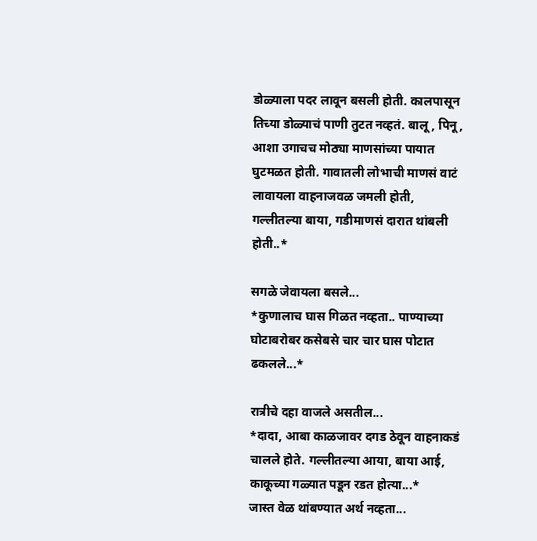डोळ्याला पदर लावून बसली होती. कालपासून तिच्या डोळ्याचं पाणी तुटत नव्हतं. बालू, पिनू, आशा उगाचच मोठ्या माणसांच्या पायात घुटमळत होती. गावातली लोभाची माणसं वाटं लावायला वाहनाजवळ जमली होती, गल्लीतल्या बाया, गडीमाणसं दारात थांबली होती..*

सगळे जेवायला बसले...
*कुणालाच घास गिळत नव्हता.. पाण्याच्या घोटाबरोबर कसेबसे चार चार घास पोटात ढकलले...*

रात्रीचे दहा वाजले असतील...
*दादा, आबा काळजावर दगड ठेवून वाहनाकडं चालले होते. गल्लीतल्या आया, बाया आई, काकूच्या गळ्यात पडून रडत होत्या...*
जास्त वेळ थांबण्यात अर्थ नव्हता...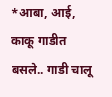*आबा, आई, काकू गाडीत बसले.. गाडी चालू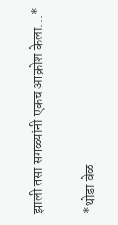झाली तसा सगळ्यांनी एकच आक्रोश केला...*

*थोडा वेळ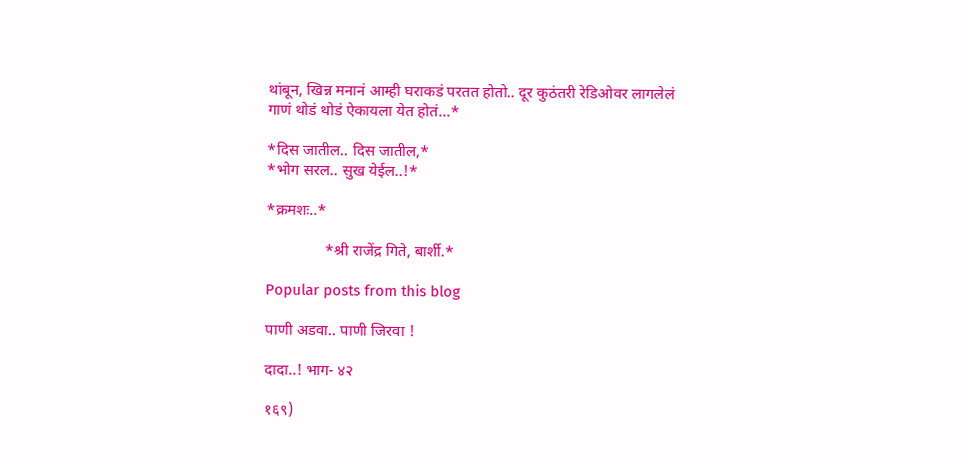थांबून, खिन्न मनानं आम्ही घराकडं परतत होतो.. दूर कुठंतरी रेडिओवर लागलेलं गाणं थोडं थोडं ऐकायला येत होतं...*

*दिस जातील.. दिस जातील,*
*भोग सरल.. सुख येईल..!*

*क्रमशः..*

               *श्री राजेंद्र गिते, बार्शी.*

Popular posts from this blog

पाणी अडवा.. पाणी जिरवा !

दादा..! भाग- ४२

१६९)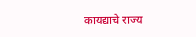कायद्याचे राज्य